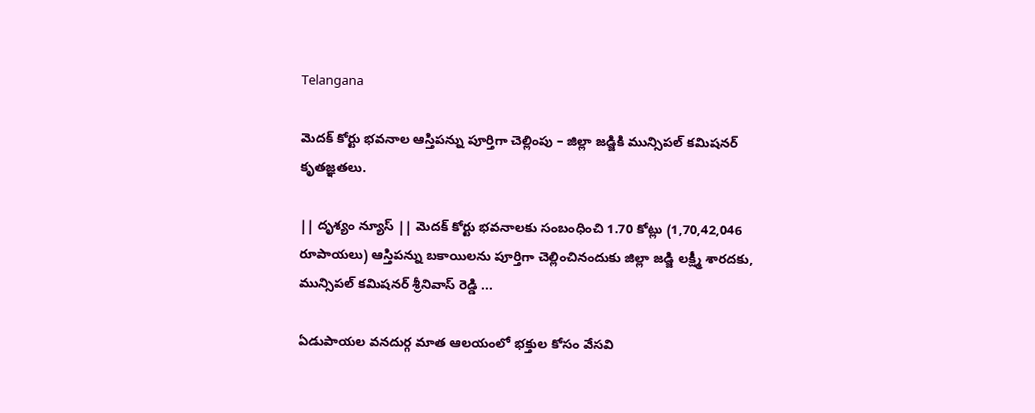Telangana

మెదక్ కోర్టు భవనాల ఆస్తిపన్ను పూర్తిగా చెల్లింపు – జిల్లా జడ్జికి మున్సిపల్ కమిషనర్ కృతజ్ఞతలు.

|| దృశ్యం న్యూస్ || మెదక్ కోర్టు భవనాలకు సంబంధించి 1.70 కోట్లు (1,70,42,046 రూపాయలు) ఆస్తిపన్ను బకాయిలను పూర్తిగా చెల్లించినందుకు జిల్లా జడ్జి లక్ష్మీ శారదకు, మున్సిపల్ కమిషనర్ శ్రీనివాస్ రెడ్డి ...

ఏడుపాయల వనదుర్గ మాత ఆలయంలో భక్తుల కోసం వేసవి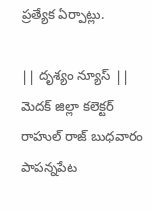ప్రత్యేక ఏర్పాట్లు.

|| దృశ్యం న్యూస్ || మెదక్ జిల్లా కలెక్టర్ రాహుల్ రాజ్ బుధవారం పాపన్నపేట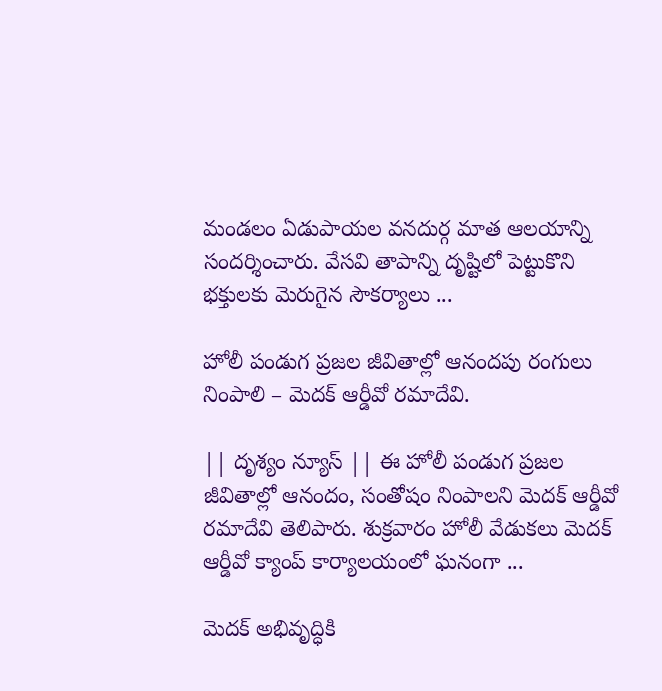మండలం ఏడుపాయల వనదుర్గ మాత ఆలయాన్ని సందర్శించారు. వేసవి తాపాన్ని దృష్టిలో పెట్టుకొని భక్తులకు మెరుగైన సౌకర్యాలు ...

హోలీ పండుగ ప్రజల జీవితాల్లో ఆనందపు రంగులు నింపాలి – మెదక్ ఆర్డీవో రమాదేవి.

|| దృశ్యం న్యూస్ || ఈ హోలీ పండుగ ప్రజల జీవితాల్లో ఆనందం, సంతోషం నింపాలని మెదక్ ఆర్డీవో రమాదేవి తెలిపారు. శుక్రవారం హోలీ వేడుకలు మెదక్ ఆర్డీవో క్యాంప్ కార్యాలయంలో ఘనంగా ...

మెదక్ అభివృద్ధికి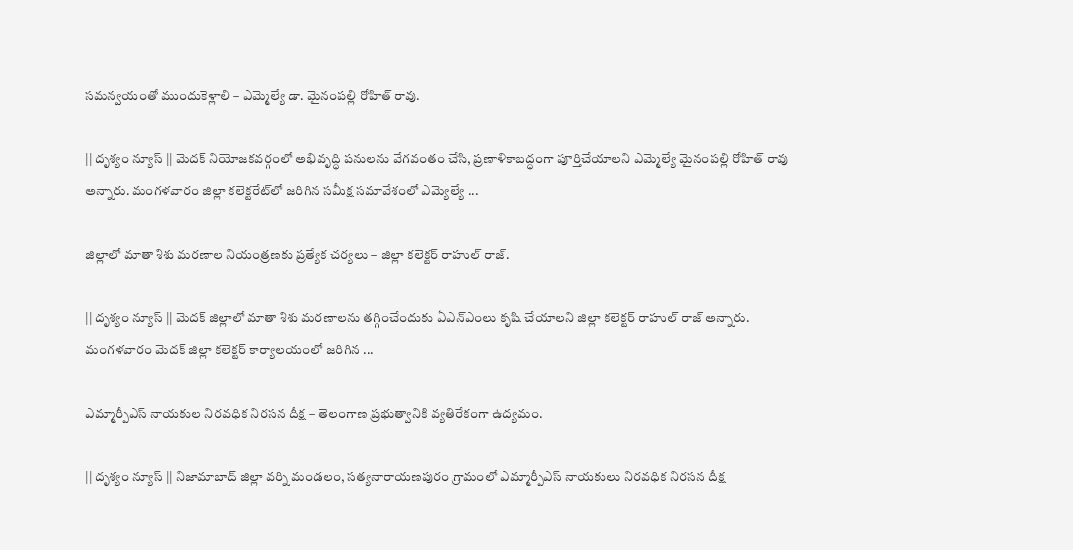సమన్వయంతో ముందుకెళ్లాలి – ఎమ్మెల్యే డా. మైనంపల్లి రోహిత్ రావు.

|| దృశ్యం న్యూస్ || మెదక్ నియోజకవర్గంలో అభివృద్ధి పనులను వేగవంతం చేసి, ప్రణాళికాబద్ధంగా పూర్తిచేయాలని ఎమ్మెల్యే మైనంపల్లి రోహిత్ రావు అన్నారు. మంగళవారం జిల్లా కలెక్టరేట్‌లో జరిగిన సమీక్ష సమావేశంలో ఎమ్యెల్యే ...

జిల్లాలో మాతా శిశు మరణాల నియంత్రణకు ప్రత్యేక చర్యలు – జిల్లా కలెక్టర్ రాహుల్ రాజ్.

|| దృశ్యం న్యూస్ || మెదక్ జిల్లాలో మాతా శిశు మరణాలను తగ్గించేందుకు ఏఎన్ఎంలు కృషి చేయాలని జిల్లా కలెక్టర్ రాహుల్ రాజ్ అన్నారు. మంగళవారం మెదక్ జిల్లా కలెక్టర్ కార్యాలయంలో జరిగిన ...

ఎమ్మార్పీఎస్ నాయకుల నిరవధిక నిరసన దీక్ష – తెలంగాణ ప్రభుత్వానికి వ్యతిరేకంగా ఉద్యమం.

|| దృశ్యం న్యూస్ || నిజామాబాద్ జిల్లా వర్ని మండలం, సత్యనారాయణపురం గ్రామంలో ఎమ్మార్పీఎస్ నాయకులు నిరవధిక నిరసన దీక్ష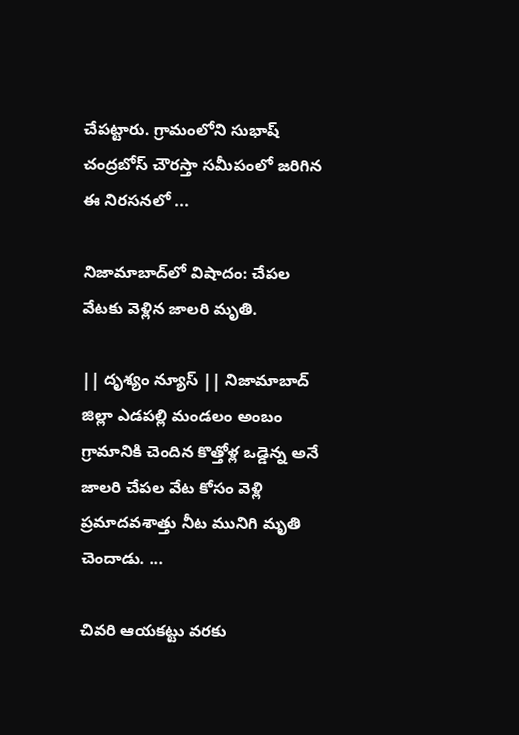చేపట్టారు. గ్రామంలోని సుభాష్ చంద్రబోస్ చౌరస్తా సమీపంలో జరిగిన ఈ నిరసనలో ...

నిజామాబాద్‌లో విషాదం: చేపల వేటకు వెళ్లిన జాలరి మృతి.

|| దృశ్యం న్యూస్ || నిజామాబాద్ జిల్లా ఎడపల్లి మండలం అంబం గ్రామానికి చెందిన కొత్తోళ్ల ఒడ్డెన్న అనే జాలరి చేపల వేట కోసం వెళ్లి ప్రమాదవశాత్తు నీట మునిగి మృతి చెందాడు. ...

చివరి ఆయకట్టు వరకు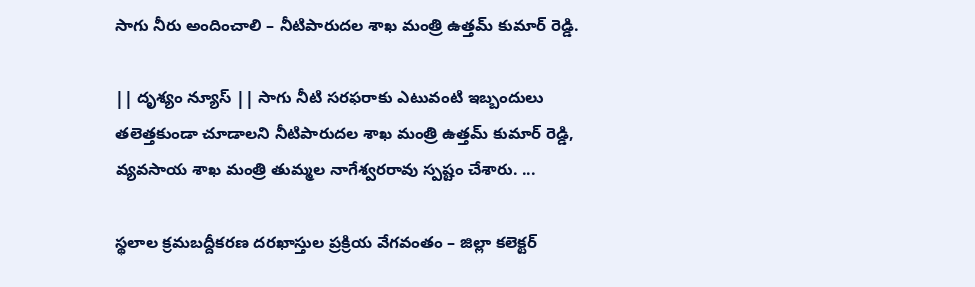సాగు నీరు అందించాలి – నీటిపారుదల శాఖ మంత్రి ఉత్తమ్ కుమార్ రెడ్డి.

|| దృశ్యం న్యూస్ || సాగు నీటి సరఫరాకు ఎటువంటి ఇబ్బందులు తలెత్తకుండా చూడాలని నీటిపారుదల శాఖ మంత్రి ఉత్తమ్ కుమార్ రెడ్డి, వ్యవసాయ శాఖ మంత్రి తుమ్మల నాగేశ్వరరావు స్పష్టం చేశారు. ...

స్థలాల క్రమబద్దీకరణ దరఖాస్తుల ప్రక్రియ వేగవంతం – జిల్లా కలెక్టర్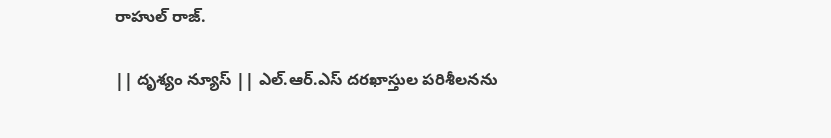రాహుల్ రాజ్.

|| దృశ్యం న్యూస్ || ఎల్.ఆర్.ఎస్ దరఖాస్తుల పరిశీలనను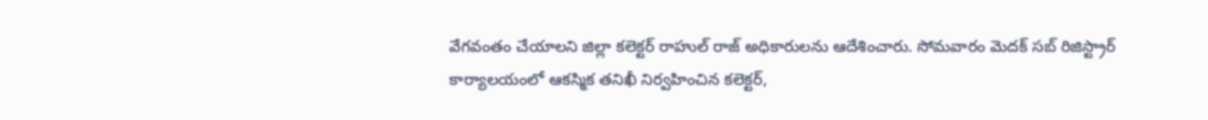వేగవంతం చేయాలని జిల్లా కలెక్టర్ రాహుల్ రాజ్ అధికారులను ఆదేశించారు. సోమవారం మెదక్ సబ్ రిజిస్ట్రార్ కార్యాలయంలో ఆకస్మిక తనిఖీ నిర్వహించిన కలెక్టర్,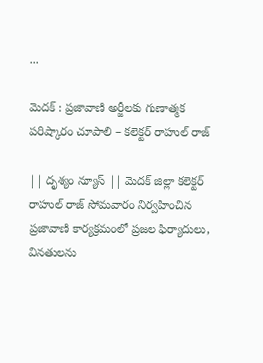...

మెదక్ : ప్రజావాణి అర్జీలకు గుణాత్మక పరిష్కారం చూపాలి – కలెక్టర్ రాహుల్ రాజ్

|| దృశ్యం న్యూస్ || మెదక్ జిల్లా కలెక్టర్ రాహుల్ రాజ్ సోమవారం నిర్వహించిన ప్రజావాణి కార్యక్రమంలో ప్రజల ఫిర్యాదులు, వినతులను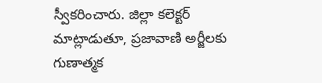స్వీకరించారు. జిల్లా కలెక్టర్ మాట్లాడుతూ, ప్రజావాణి అర్జీలకు గుణాత్మక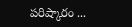పరిష్కారం ...